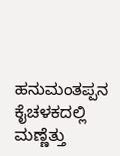ಹನುಮಂತಪ್ಪನ ಕೈಚಳಕದಲ್ಲಿ ಮಣ್ಣೆತ್ತು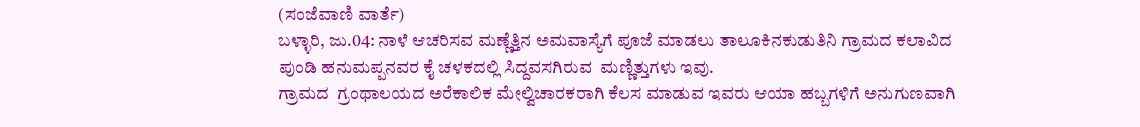(ಸಂಜೆವಾಣಿ ವಾರ್ತೆ)
ಬಳ್ಳಾರಿ, ಜು.04: ನಾಳೆ ಆಚರಿಸವ ಮಣ್ಣೆತ್ತಿನ ಅಮವಾಸ್ಯೆಗೆ ಪೂಜೆ ಮಾಡಲು ತಾಲೂಕಿನ‌ಕುಡುತಿನಿ ಗ್ರಾಮದ ಕಲಾವಿದ ಪುಂಡಿ ಹನುಮಪ್ಪನವರ ಕೈ ಚಳಕದಲ್ಲಿ ಸಿದ್ದವಸಗಿರುವ  ಮಣ್ಣಿತ್ತುಗಳು ಇವು.
ಗ್ರಾಮದ  ಗ್ರಂಥಾಲಯದ ಅರೆಕಾಲಿಕ ಮೇಲ್ವಿಚಾರಕರಾಗಿ ಕೆಲಸ ಮಾಡುವ ಇವರು ಆಯಾ ಹಬ್ಬಗಳಿಗೆ ಅನುಗುಣವಾಗಿ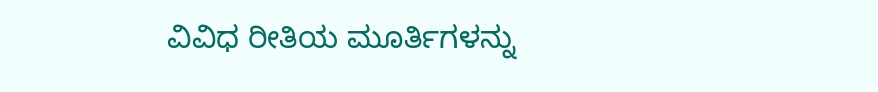ವಿವಿಧ ರೀತಿಯ ಮೂರ್ತಿಗಳನ್ನು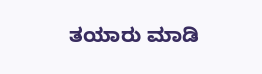ತಯಾರು ಮಾಡಿ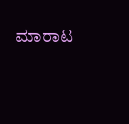ಮಾರಾಟ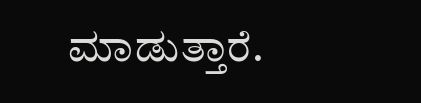ಮಾಡುತ್ತಾರೆ.